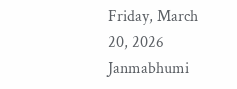Friday, March 20, 2026
Janmabhumi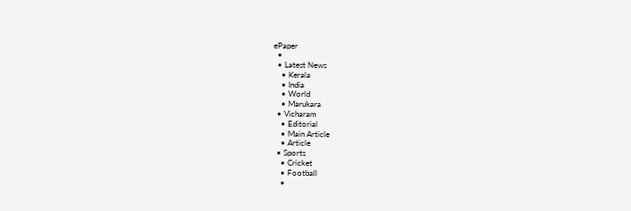ePaper
  •
  • Latest News
    • Kerala
    • India
    • World
    • Marukara
  • Vicharam
    • Editorial
    • Main Article
    • Article
  • Sports
    • Cricket
    • Football
    •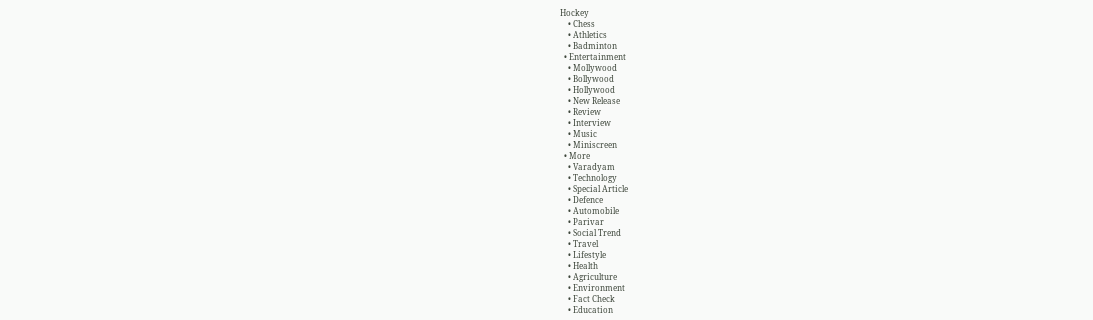Hockey
    • Chess
    • Athletics
    • Badminton
  • Entertainment
    • Mollywood
    • Bollywood
    • Hollywood
    • New Release
    • Review
    • Interview
    • Music
    • Miniscreen
  • More
    • Varadyam
    • Technology
    • Special Article
    • Defence
    • Automobile
    • Parivar
    • Social Trend
    • Travel
    • Lifestyle
    • Health
    • Agriculture
    • Environment
    • Fact Check
    • Education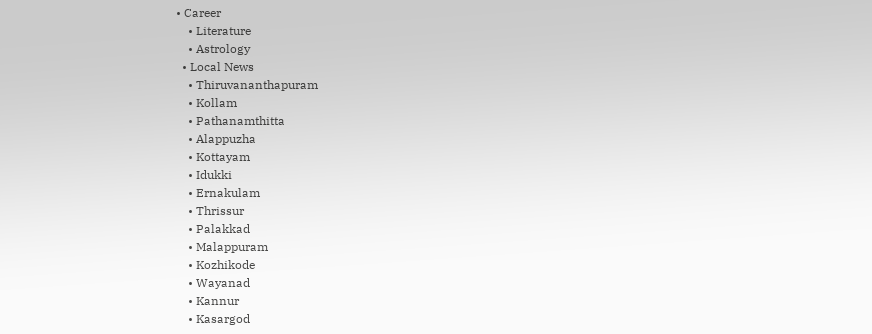• Career
    • Literature
    • Astrology
  • Local News
    • Thiruvananthapuram
    • Kollam
    • Pathanamthitta
    • Alappuzha
    • Kottayam
    • Idukki
    • Ernakulam
    • Thrissur
    • Palakkad
    • Malappuram
    • Kozhikode
    • Wayanad
    • Kannur
    • Kasargod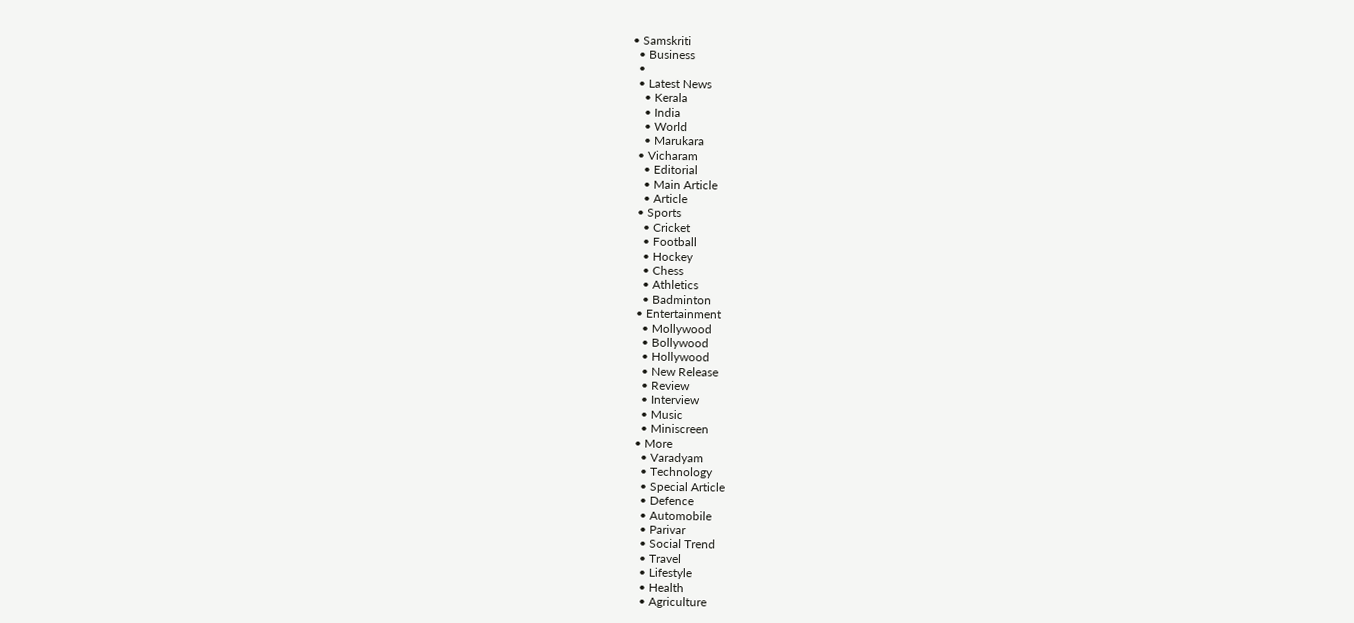• Samskriti
  • Business
  •
  • Latest News
    • Kerala
    • India
    • World
    • Marukara
  • Vicharam
    • Editorial
    • Main Article
    • Article
  • Sports
    • Cricket
    • Football
    • Hockey
    • Chess
    • Athletics
    • Badminton
  • Entertainment
    • Mollywood
    • Bollywood
    • Hollywood
    • New Release
    • Review
    • Interview
    • Music
    • Miniscreen
  • More
    • Varadyam
    • Technology
    • Special Article
    • Defence
    • Automobile
    • Parivar
    • Social Trend
    • Travel
    • Lifestyle
    • Health
    • Agriculture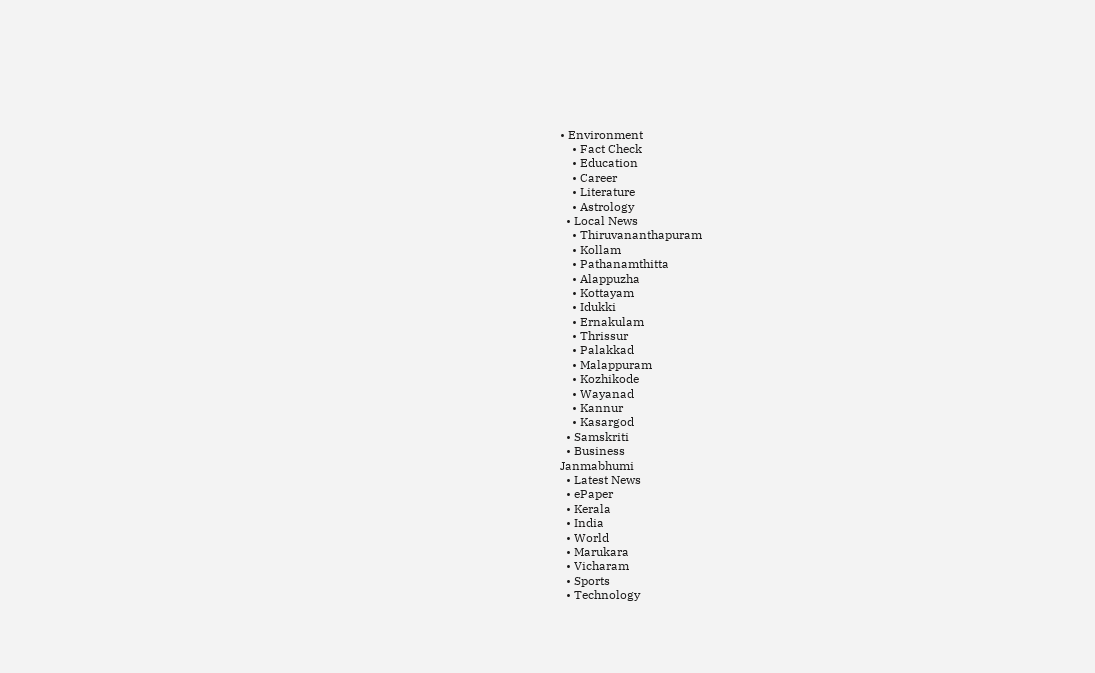• Environment
    • Fact Check
    • Education
    • Career
    • Literature
    • Astrology
  • Local News
    • Thiruvananthapuram
    • Kollam
    • Pathanamthitta
    • Alappuzha
    • Kottayam
    • Idukki
    • Ernakulam
    • Thrissur
    • Palakkad
    • Malappuram
    • Kozhikode
    • Wayanad
    • Kannur
    • Kasargod
  • Samskriti
  • Business
Janmabhumi
  • Latest News
  • ePaper
  • Kerala
  • India
  • World
  • Marukara
  • Vicharam
  • Sports
  • Technology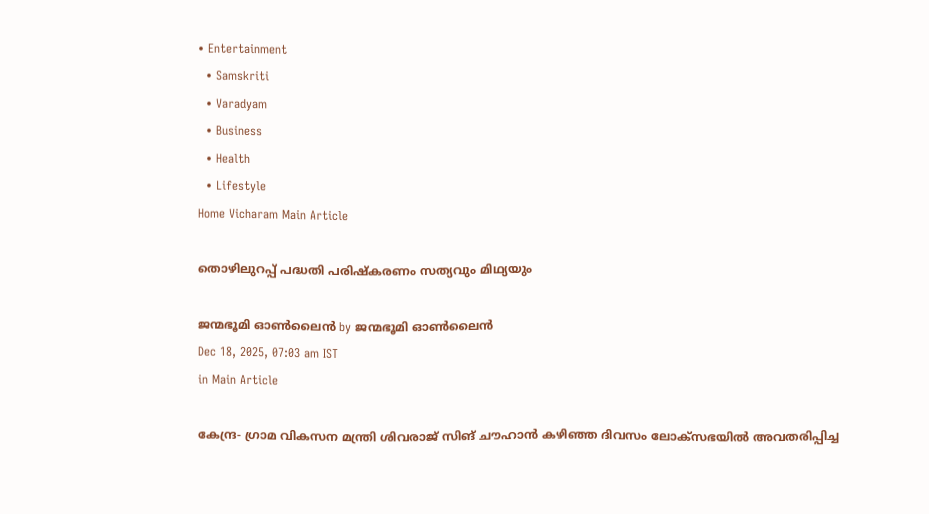• Entertainment
  • Samskriti
  • Varadyam
  • Business
  • Health
  • Lifestyle
Home Vicharam Main Article

തൊഴിലുറപ്പ് പദ്ധതി പരിഷ്‌കരണം സത്യവും മിഥ്യയും

ജന്മഭൂമി ഓണ്‍ലൈന്‍ by ജന്മഭൂമി ഓണ്‍ലൈന്‍
Dec 18, 2025, 07:03 am IST
in Main Article

കേന്ദ്ര- ഗ്രാമ വികസന മന്ത്രി ശിവരാജ് സിങ് ചൗഹാന്‍ കഴിഞ്ഞ ദിവസം ലോക്‌സഭയില്‍ അവതരിപ്പിച്ച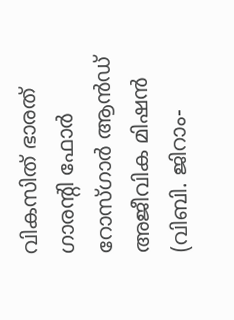വികസിത് ഭാരത് ഗാരന്റി ഫോര്‍ റോസ്ഗാര്‍ ആന്‍ഡ് അജീവിക മിഷന്‍ (വിബി. ജിറാം-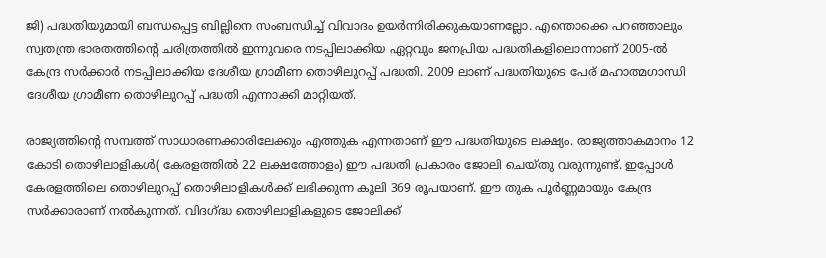ജി) പദ്ധതിയുമായി ബന്ധപ്പെട്ട ബില്ലിനെ സംബന്ധിച്ച് വിവാദം ഉയര്‍ന്നിരിക്കുകയാണല്ലോ. എന്തൊക്കെ പറഞ്ഞാലും സ്വതന്ത്ര ഭാരതത്തിന്റെ ചരിത്രത്തില്‍ ഇന്നുവരെ നടപ്പിലാക്കിയ ഏറ്റവും ജനപ്രിയ പദ്ധതികളിലൊന്നാണ് 2005-ല്‍ കേന്ദ്ര സര്‍ക്കാര്‍ നടപ്പിലാക്കിയ ദേശീയ ഗ്രാമീണ തൊഴിലുറപ്പ് പദ്ധതി. 2009 ലാണ് പദ്ധതിയുടെ പേര് മഹാത്മഗാന്ധി ദേശീയ ഗ്രാമീണ തൊഴിലുറപ്പ് പദ്ധതി എന്നാക്കി മാറ്റിയത്.

രാജ്യത്തിന്റെ സമ്പത്ത് സാധാരണക്കാരിലേക്കും എത്തുക എന്നതാണ് ഈ പദ്ധതിയുടെ ലക്ഷ്യം. രാജ്യത്താകമാനം 12 കോടി തൊഴിലാളികള്‍( കേരളത്തില്‍ 22 ലക്ഷത്തോളം) ഈ പദ്ധതി പ്രകാരം ജോലി ചെയ്തു വരുന്നുണ്ട്. ഇപ്പോള്‍ കേരളത്തിലെ തൊഴിലുറപ്പ് തൊഴിലാളികള്‍ക്ക് ലഭിക്കുന്ന കൂലി 369 രൂപയാണ്. ഈ തുക പൂര്‍ണ്ണമായും കേന്ദ്ര സര്‍ക്കാരാണ് നല്‍കുന്നത്. വിദഗ്‌ദ്ധ തൊഴിലാളികളുടെ ജോലിക്ക്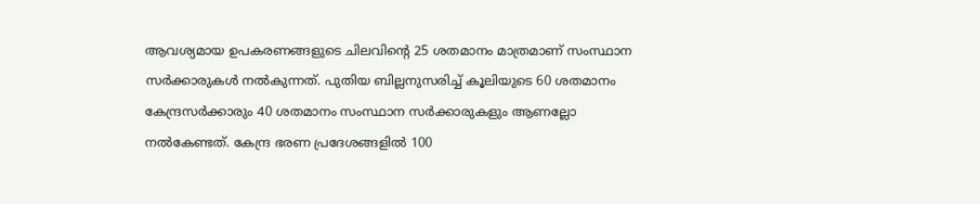ആവശ്യമായ ഉപകരണങ്ങളുടെ ചിലവിന്റെ 25 ശതമാനം മാത്രമാണ് സംസ്ഥാന സര്‍ക്കാരുകള്‍ നല്‍കുന്നത്. പുതിയ ബില്ലനുസരിച്ച് കൂലിയുടെ 60 ശതമാനം കേന്ദ്രസര്‍ക്കാരും 40 ശതമാനം സംസ്ഥാന സര്‍ക്കാരുകളും ആണല്ലോ നല്‍കേണ്ടത്. കേന്ദ്ര ഭരണ പ്രദേശങ്ങളില്‍ 100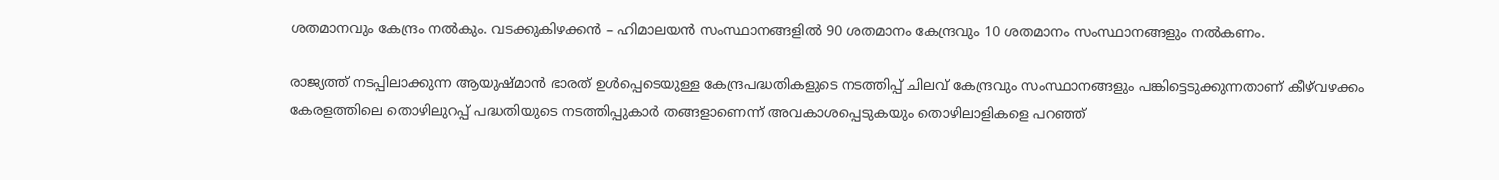ശതമാനവും കേന്ദ്രം നല്‍കും. വടക്കുകിഴക്കന്‍ – ഹിമാലയന്‍ സംസ്ഥാനങ്ങളില്‍ 90 ശതമാനം കേന്ദ്രവും 10 ശതമാനം സംസ്ഥാനങ്ങളും നല്‍കണം.

രാജ്യത്ത് നടപ്പിലാക്കുന്ന ആയുഷ്മാന്‍ ഭാരത് ഉള്‍പ്പെടെയുള്ള കേന്ദ്രപദ്ധതികളുടെ നടത്തിപ്പ് ചിലവ് കേന്ദ്രവും സംസ്ഥാനങ്ങളും പങ്കിട്ടെടുക്കുന്നതാണ് കീഴ്‌വഴക്കം കേരളത്തിലെ തൊഴിലുറപ്പ് പദ്ധതിയുടെ നടത്തിപ്പുകാര്‍ തങ്ങളാണെന്ന് അവകാശപ്പെടുകയും തൊഴിലാളികളെ പറഞ്ഞ്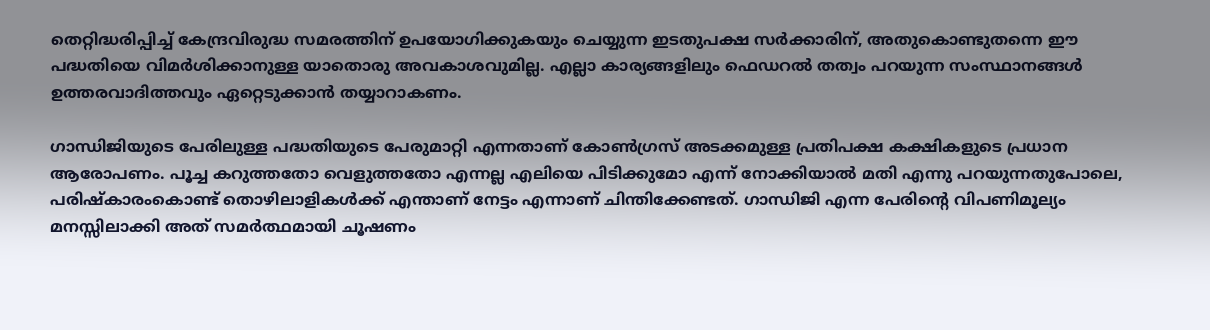തെറ്റിദ്ധരിപ്പിച്ച് കേന്ദ്രവിരുദ്ധ സമരത്തിന് ഉപയോഗിക്കുകയും ചെയ്യുന്ന ഇടതുപക്ഷ സര്‍ക്കാരിന്, അതുകൊണ്ടുതന്നെ ഈ പദ്ധതിയെ വിമര്‍ശിക്കാനുള്ള യാതൊരു അവകാശവുമില്ല. എല്ലാ കാര്യങ്ങളിലും ഫെഡറല്‍ തത്വം പറയുന്ന സംസ്ഥാനങ്ങള്‍ ഉത്തരവാദിത്തവും ഏറ്റെടുക്കാന്‍ തയ്യാറാകണം.

ഗാന്ധിജിയുടെ പേരിലുള്ള പദ്ധതിയുടെ പേരുമാറ്റി എന്നതാണ് കോണ്‍ഗ്രസ് അടക്കമുള്ള പ്രതിപക്ഷ കക്ഷികളുടെ പ്രധാന ആരോപണം. പൂച്ച കറുത്തതോ വെളുത്തതോ എന്നല്ല എലിയെ പിടിക്കുമോ എന്ന് നോക്കിയാല്‍ മതി എന്നു പറയുന്നതുപോലെ, പരിഷ്‌കാരംകൊണ്ട് തൊഴിലാളികള്‍ക്ക് എന്താണ് നേട്ടം എന്നാണ് ചിന്തിക്കേണ്ടത്. ഗാന്ധിജി എന്ന പേരിന്റെ വിപണിമൂല്യം മനസ്സിലാക്കി അത് സമര്‍ത്ഥമായി ചൂഷണം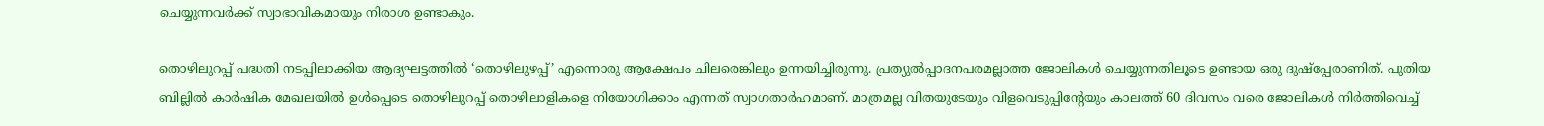ചെയ്യുന്നവര്‍ക്ക് സ്വാഭാവികമായും നിരാശ ഉണ്ടാകും.

തൊഴിലുറപ്പ് പദ്ധതി നടപ്പിലാക്കിയ ആദ്യഘട്ടത്തില്‍ ‘തൊഴിലുഴപ്പ്’ എന്നൊരു ആക്ഷേപം ചിലരെങ്കിലും ഉന്നയിച്ചിരുന്നു. പ്രത്യുല്‍പ്പാദനപരമല്ലാത്ത ജോലികള്‍ ചെയ്യുന്നതിലൂടെ ഉണ്ടായ ഒരു ദുഷ്പ്പേരാണിത്. പുതിയ ബില്ലില്‍ കാര്‍ഷിക മേഖലയില്‍ ഉള്‍പ്പെടെ തൊഴിലുറപ്പ് തൊഴിലാളികളെ നിയോഗിക്കാം എന്നത് സ്വാഗതാര്‍ഹമാണ്. മാത്രമല്ല വിതയുടേയും വിളവെടുപ്പിന്റേയും കാലത്ത് 60 ദിവസം വരെ ജോലികള്‍ നിര്‍ത്തിവെച്ച്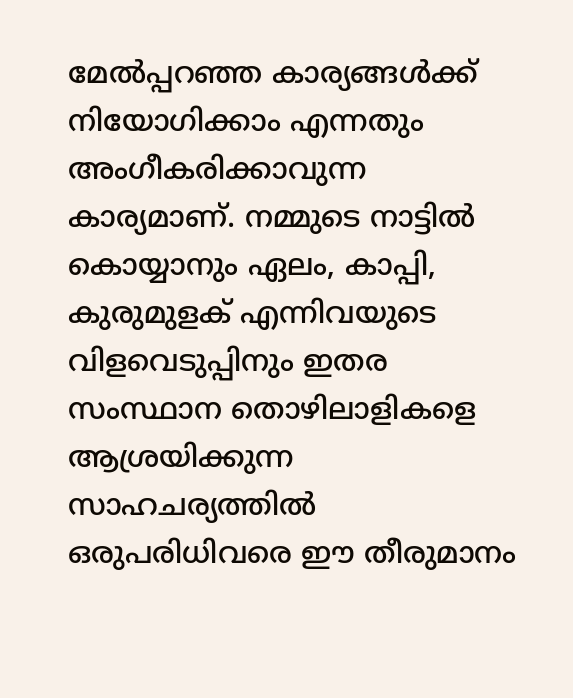മേല്‍പ്പറഞ്ഞ കാര്യങ്ങള്‍ക്ക് നിയോഗിക്കാം എന്നതും അംഗീകരിക്കാവുന്ന കാര്യമാണ്. നമ്മുടെ നാട്ടില്‍ കൊയ്യാനും ഏലം, കാപ്പി, കുരുമുളക് എന്നിവയുടെ വിളവെടുപ്പിനും ഇതര സംസ്ഥാന തൊഴിലാളികളെ ആശ്രയിക്കുന്ന സാഹചര്യത്തില്‍ ഒരുപരിധിവരെ ഈ തീരുമാനം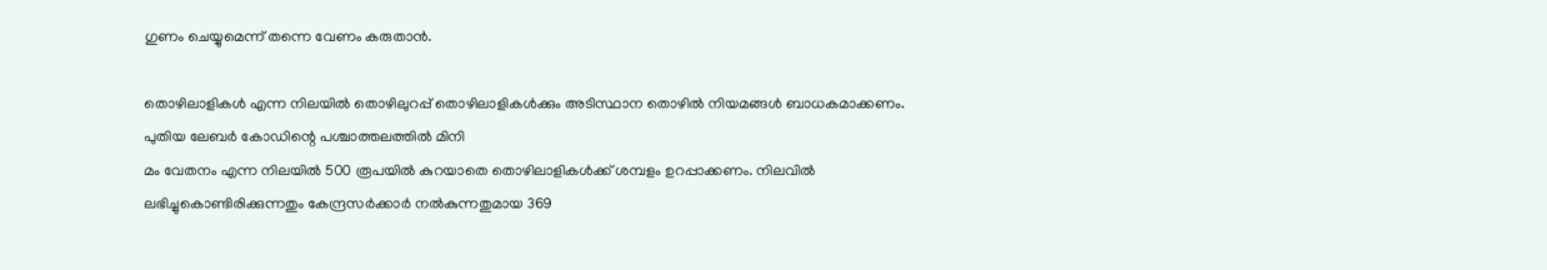ഗുണം ചെയ്യുമെന്ന് തന്നെ വേണം കരുതാന്‍.

തൊഴിലാളികള്‍ എന്ന നിലയില്‍ തൊഴിലുറപ്പ് തൊഴിലാളികള്‍ക്കും അടിസ്ഥാന തൊഴില്‍ നിയമങ്ങള്‍ ബാധകമാക്കണം. പുതിയ ലേബര്‍ കോഡിന്റെ പശ്ചാത്തലത്തില്‍ മിനി
മം വേതനം എന്ന നിലയില്‍ 500 രൂപയില്‍ കുറയാതെ തൊഴിലാളികള്‍ക്ക് ശമ്പളം ഉറപ്പാക്കണം. നിലവില്‍ ലഭിച്ചുകൊണ്ടിരിക്കുന്നതും കേന്ദ്രസര്‍ക്കാര്‍ നല്‍കുന്നതുമായ 369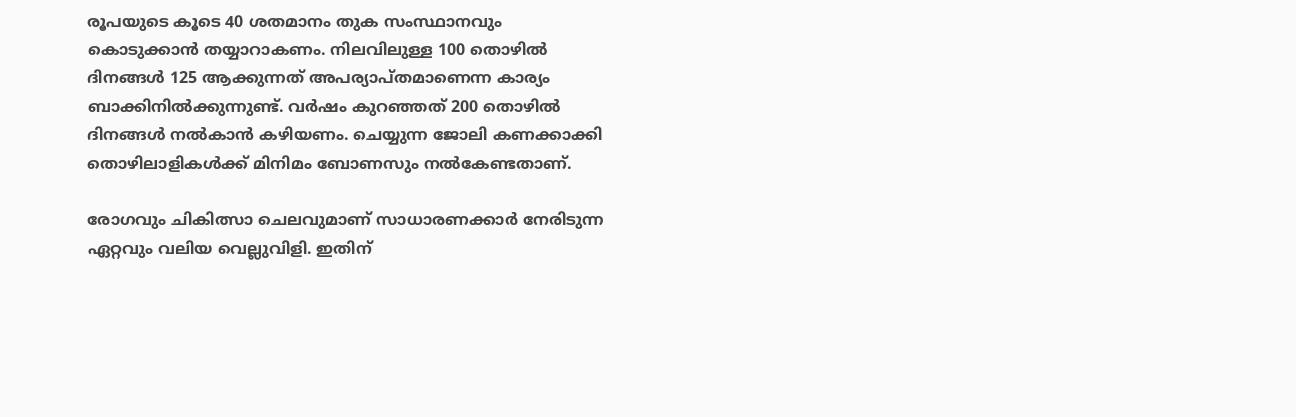രൂപയുടെ കൂടെ 40 ശതമാനം തുക സംസ്ഥാനവും കൊടുക്കാന്‍ തയ്യാറാകണം. നിലവിലുള്ള 100 തൊഴില്‍ ദിനങ്ങള്‍ 125 ആക്കുന്നത് അപര്യാപ്തമാണെന്ന കാര്യം ബാക്കിനില്‍ക്കുന്നുണ്ട്. വര്‍ഷം കുറഞ്ഞത് 200 തൊഴില്‍ ദിനങ്ങള്‍ നല്‍കാന്‍ കഴിയണം. ചെയ്യുന്ന ജോലി കണക്കാക്കി തൊഴിലാളികള്‍ക്ക് മിനിമം ബോണസും നല്‍കേണ്ടതാണ്.

രോഗവും ചികിത്സാ ചെലവുമാണ് സാധാരണക്കാര്‍ നേരിടുന്ന ഏറ്റവും വലിയ വെല്ലുവിളി. ഇതിന്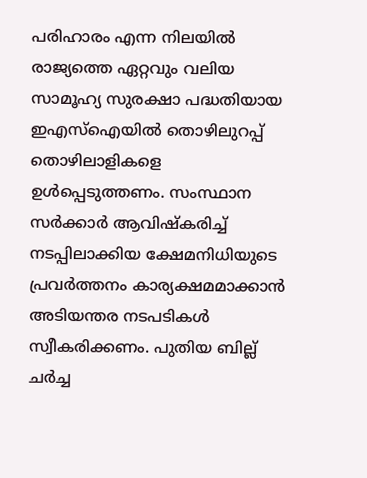പരിഹാരം എന്ന നിലയില്‍ രാജ്യത്തെ ഏറ്റവും വലിയ സാമൂഹ്യ സുരക്ഷാ പദ്ധതിയായ ഇഎസ്‌ഐയില്‍ തൊഴിലുറപ്പ് തൊഴിലാളികളെ ഉള്‍പ്പെടുത്തണം. സംസ്ഥാന സര്‍ക്കാര്‍ ആവിഷ്‌കരിച്ച് നടപ്പിലാക്കിയ ക്ഷേമനിധിയുടെ പ്രവര്‍ത്തനം കാര്യക്ഷമമാക്കാന്‍ അടിയന്തര നടപടികള്‍ സ്വീകരിക്കണം. പുതിയ ബില്ല് ചര്‍ച്ച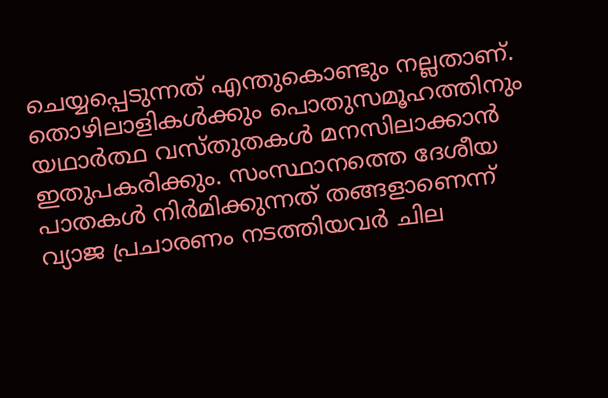ചെയ്യപ്പെടുന്നത് എന്തുകൊണ്ടും നല്ലതാണ്. തൊഴിലാളികള്‍ക്കും പൊതുസമൂഹത്തിനും യഥാര്‍ത്ഥ വസ്തുതകള്‍ മനസിലാക്കാന്‍ ഇതുപകരിക്കും. സംസ്ഥാനത്തെ ദേശീയ പാതകള്‍ നിര്‍മിക്കുന്നത് തങ്ങളാണെന്ന് വ്യാജ പ്രചാരണം നടത്തിയവര്‍ ചില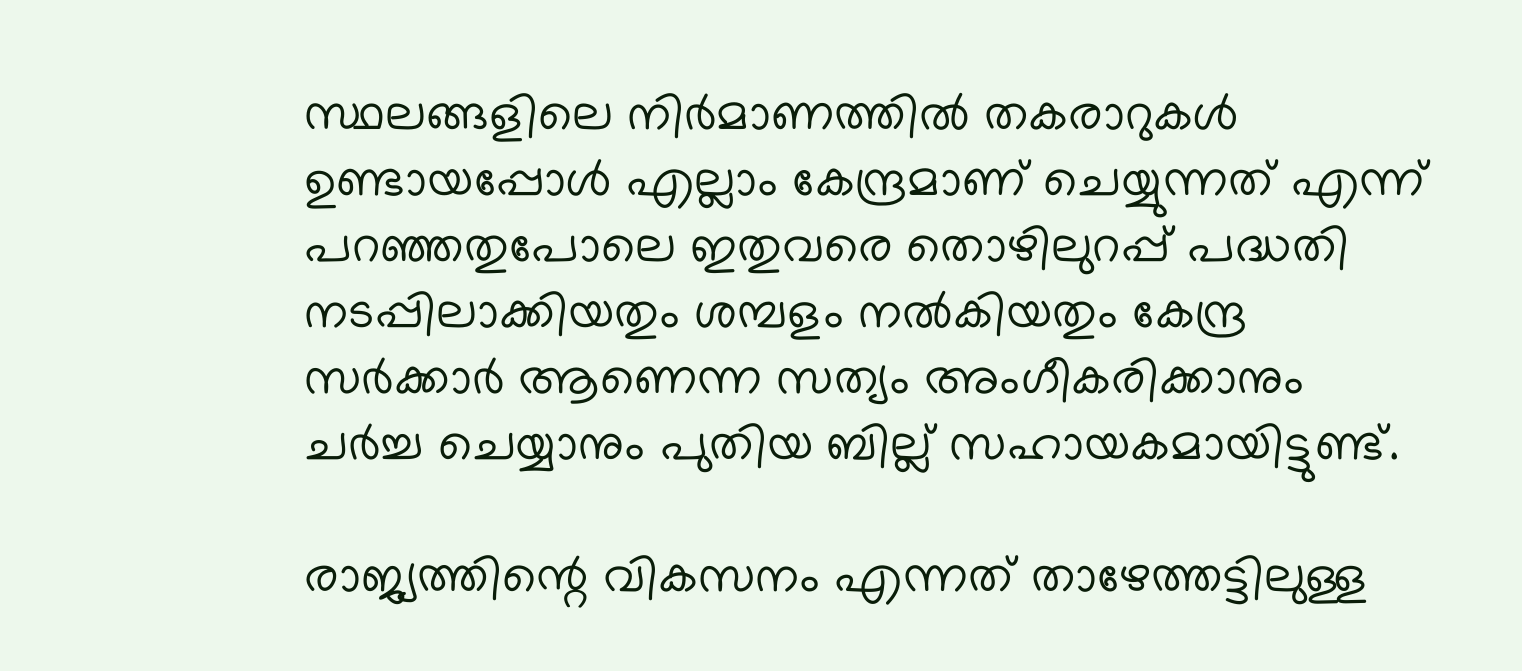സ്ഥലങ്ങളിലെ നിര്‍മാണത്തില്‍ തകരാറുകള്‍ ഉണ്ടായപ്പോള്‍ എല്ലാം കേന്ദ്രമാണ് ചെയ്യുന്നത് എന്ന് പറഞ്ഞതുപോലെ ഇതുവരെ തൊഴിലുറപ്പ് പദ്ധതി നടപ്പിലാക്കിയതും ശമ്പളം നല്‍കിയതും കേന്ദ്ര സര്‍ക്കാര്‍ ആണെന്ന സത്യം അംഗീകരിക്കാനും ചര്‍ച്ച ചെയ്യാനും പുതിയ ബില്ല് സഹായകമായിട്ടുണ്ട്.

രാജ്യത്തിന്റെ വികസനം എന്നത് താഴേത്തട്ടിലുള്ള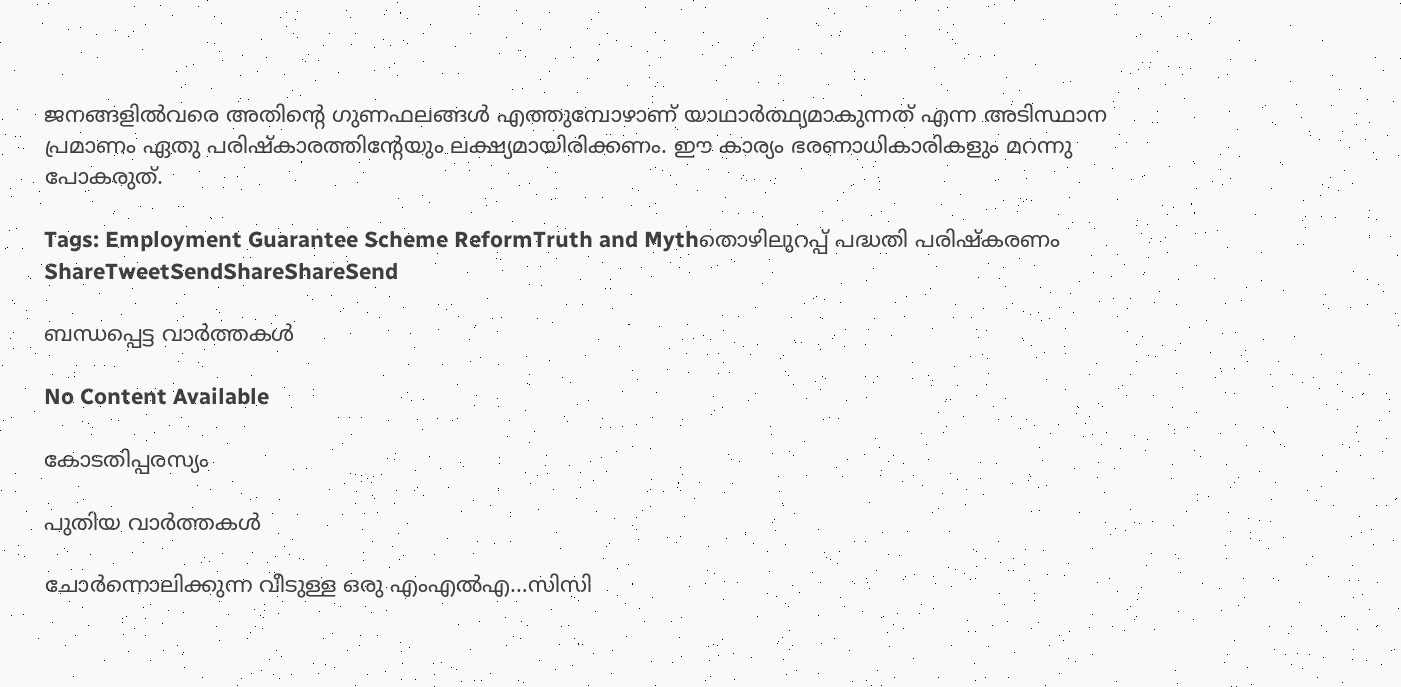ജനങ്ങളില്‍വരെ അതിന്റെ ഗുണഫലങ്ങള്‍ എത്തുമ്പോഴാണ് യാഥാര്‍ത്ഥ്യമാകുന്നത് എന്ന അടിസ്ഥാന പ്രമാണം ഏതു പരിഷ്‌കാരത്തിന്റേയും ലക്ഷ്യമായിരിക്കണം. ഈ കാര്യം ഭരണാധികാരികളും മറന്നു പോകരുത്.

Tags: Employment Guarantee Scheme ReformTruth and Mythതൊഴിലുറപ്പ് പദ്ധതി പരിഷ്‌കരണം
ShareTweetSendShareShareSend

ബന്ധപ്പെട്ട വാര്‍ത്തകള്‍

No Content Available

കോടതിപ്പരസ്യം

പുതിയ വാര്‍ത്തകള്‍

ചോര്‍ന്നൊലിക്കുന്ന വീടുള്ള ഒരു എംഎല്‍എ…സിസി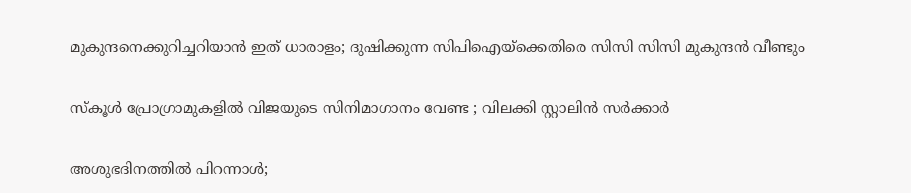മുകുന്ദനെക്കുറിച്ചറിയാന്‍ ഇത് ധാരാളം; ദുഷിക്കുന്ന സിപിഐയ്‌ക്കെതിരെ സിസി സിസി മുകുന്ദന്‍ വീണ്ടും

സ്കൂൾ പ്രോഗ്രാമുകളിൽ വിജയുടെ സിനിമാഗാനം വേണ്ട ; വിലക്കി സ്റ്റാലിൻ സർക്കാർ

അശുഭദിനത്തിൽ പിറന്നാൾ;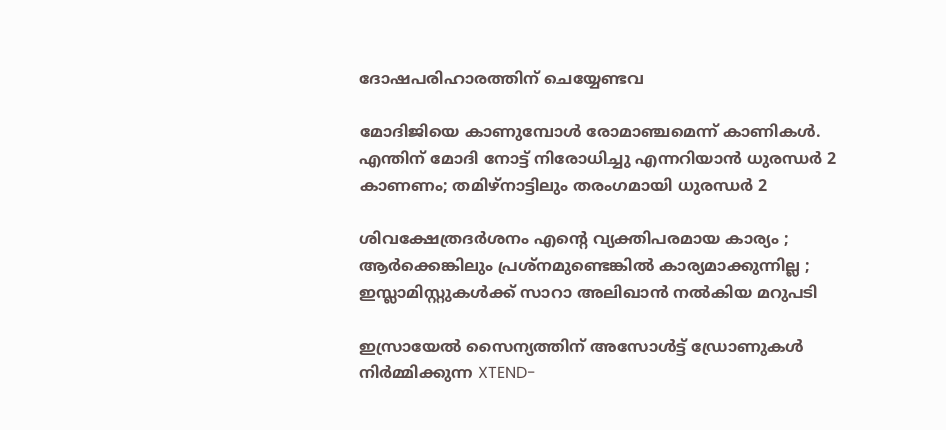ദോഷപരിഹാരത്തിന് ചെയ്യേണ്ടവ

മോദിജിയെ കാണുമ്പോള്‍ രോമാഞ്ചമെന്ന് കാണികള്‍. എന്തിന് മോദി നോട്ട് നിരോധിച്ചു എന്നറിയാന്‍ ധുരന്ധര്‍ 2 കാണണം; തമിഴ്നാട്ടിലും തരംഗമായി ധുരന്ധര്‍ 2

ശിവക്ഷേത്രദർശനം എന്റെ വ്യക്തിപരമായ കാര്യം ; ആർക്കെങ്കിലും പ്രശ്‌നമുണ്ടെങ്കിൽ കാര്യമാക്കുന്നില്ല ; ഇസ്ലാമിസ്റ്റുകൾക്ക് സാറാ അലിഖാൻ നൽകിയ മറുപടി

ഇസ്രായേൽ സൈന്യത്തിന് അസോൾട്ട് ഡ്രോണുകൾ നിർമ്മിക്കുന്ന XTEND-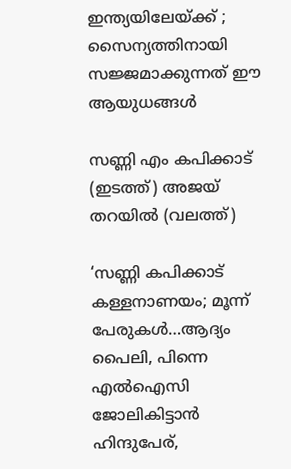ഇന്ത്യയിലേയ്‌ക്ക് ; സൈന്യത്തിനായി സജ്ജമാക്കുന്നത് ഈ ആയുധങ്ങൾ

സണ്ണി എം കപിക്കാട് (ഇടത്ത്) അജയ് തറയില്‍ (വലത്ത്)

‘സണ്ണി കപിക്കാട് കള്ളനാണയം; മൂന്ന് പേരുകള്‍…ആദ്യം പൈലി, പിന്നെ എല്‍ഐസി ജോലികിട്ടാന്‍ ഹിന്ദുപേര്,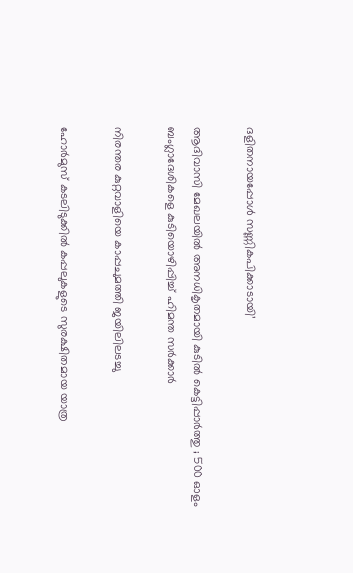ദളിതനായപ്പോള്‍ സണ്ണികപിക്കാടായി’

ആദിവാസി മേഖലയിൽ അനധികൃതമായി കുടിൽ കെട്ടിപ്പാർത്തു ; 500 ഓളം ബംഗ്ലാദേശികളെ കുടിയൊഴിപ്പിച്ച് ഹിമന്ത സർക്കാർ

നിരന്തര കുറ്റവാളിയെ കാപ്പചുമത്തി ജയിലിലടച്ചു

ഹോർമുസ് കടലിടുക്കിൽ കപ്പലുകളുടെ സുരക്ഷിതമായ യാത്ര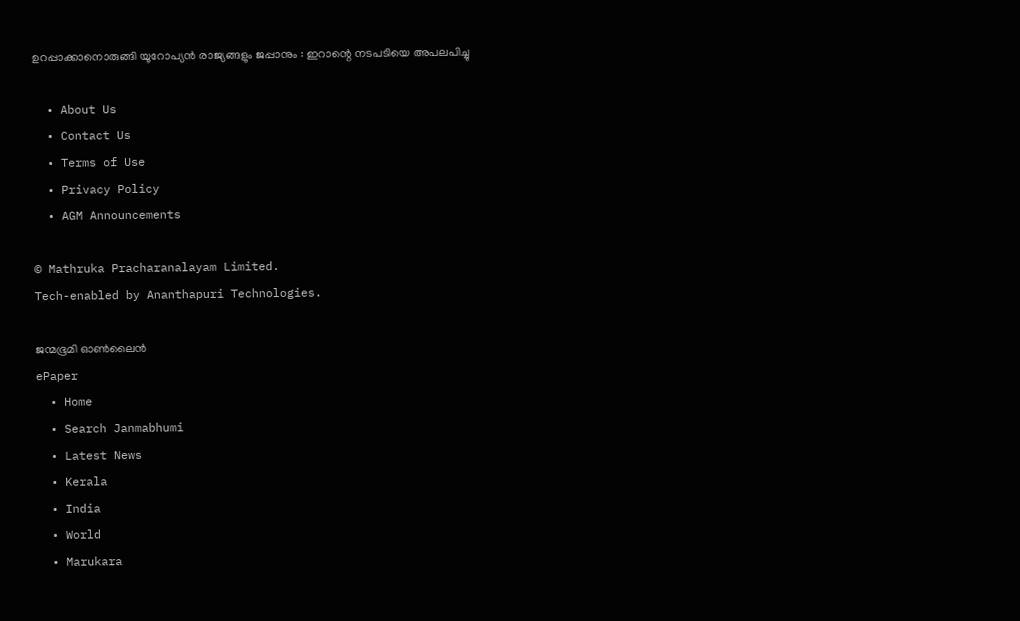ഉറപ്പാക്കാനൊരുങ്ങി യൂറോപ്യൻ രാജ്യങ്ങളും ജപ്പാനും : ഇറാന്റെ നടപടിയെ അപലപിച്ചു

  • About Us
  • Contact Us
  • Terms of Use
  • Privacy Policy
  • AGM Announcements

© Mathruka Pracharanalayam Limited.
Tech-enabled by Ananthapuri Technologies.

ജന്മഭൂമി ഓണ്‍ലൈന്‍
ePaper
  • Home
  • Search Janmabhumi
  • Latest News
  • Kerala
  • India
  • World
  • Marukara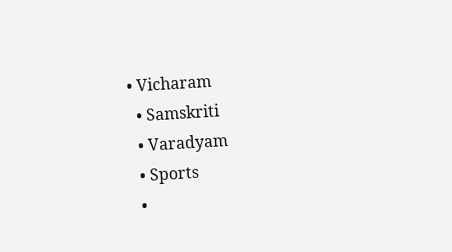• Vicharam
  • Samskriti
  • Varadyam
  • Sports
  •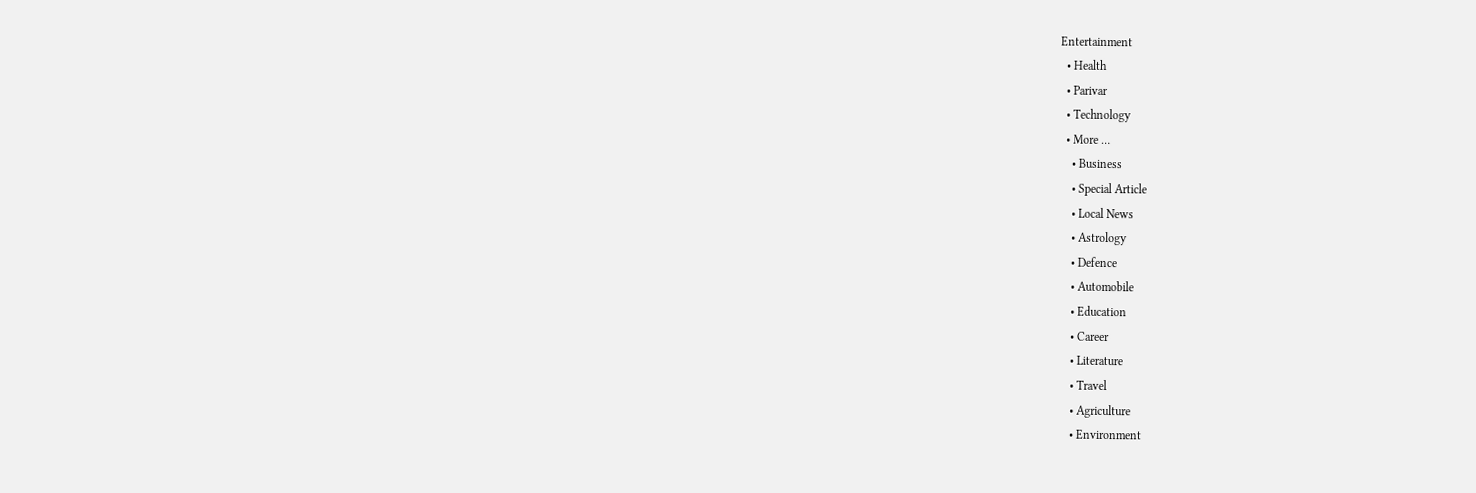Entertainment
  • Health
  • Parivar
  • Technology
  • More …
    • Business
    • Special Article
    • Local News
    • Astrology
    • Defence
    • Automobile
    • Education
    • Career
    • Literature
    • Travel
    • Agriculture
    • Environment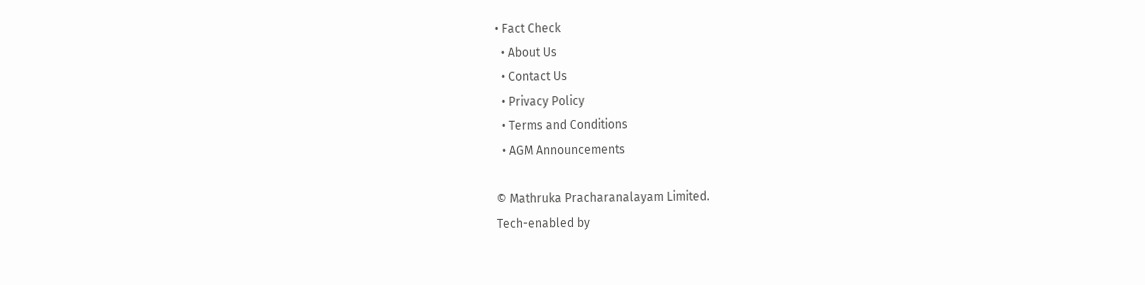• Fact Check
  • About Us
  • Contact Us
  • Privacy Policy
  • Terms and Conditions
  • AGM Announcements

© Mathruka Pracharanalayam Limited.
Tech-enabled by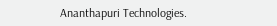Ananthapuri Technologies.